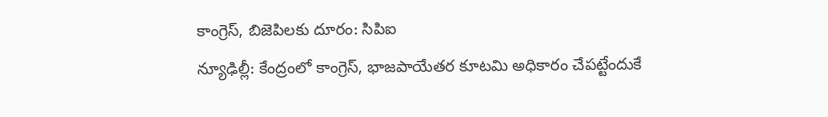కాంగ్రెస్, బిజెపిలకు దూరం: సిపిఐ
న్యూఢిల్లీ: కేంద్రంలో కాంగ్రెస్, భాజపాయేతర కూటమి అధికారం చేపట్టేందుకే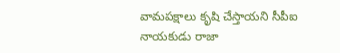వామపక్షాలు కృషి చేస్తాయని సీపీఐ నాయకుడు రాజా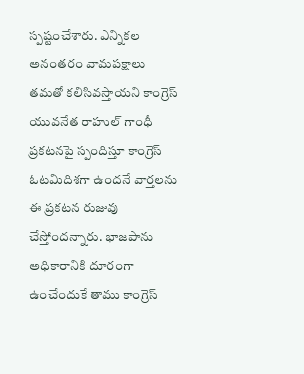స్పష్టంచేశారు. ఎన్నికల అనంతరం వామపక్షాలు తమతో కలిసివస్తాయని కాంగ్రెస్ యువనేత రాహుల్ గాంధీ ప్రకటనపై స్పందిస్తూ కాంగ్రెస్ ఓటమిదిశగా ఉందనే వార్తలను ఈ ప్రకటన రుజువు చేస్తోందన్నారు. భాజపాను అధికారానికి దూరంగా ఉంచేందుకే తాము కాంగ్రెస్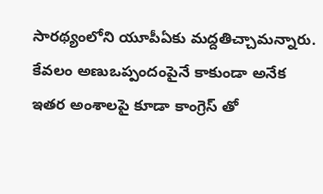సారథ్యంలోని యూపీఏకు మద్దతిచ్చామన్నారు. కేవలం అణుఒప్పందంపైనే కాకుండా అనేక ఇతర అంశాలపై కూడా కాంగ్రెస్ తో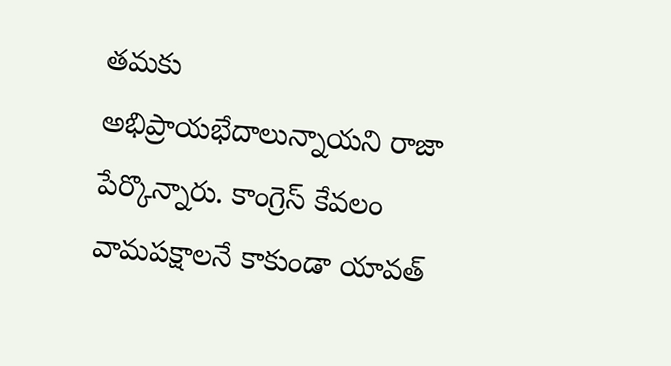తమకు అభిప్రాయభేదాలున్నాయని రాజా పేర్కొన్నారు. కాంగ్రెస్ కేవలం వామపక్షాలనే కాకుండా యావత్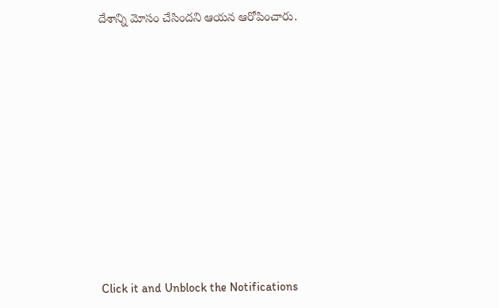దేశాన్ని మోసం చేసిందని ఆయన ఆరోపించారు.












Click it and Unblock the Notifications